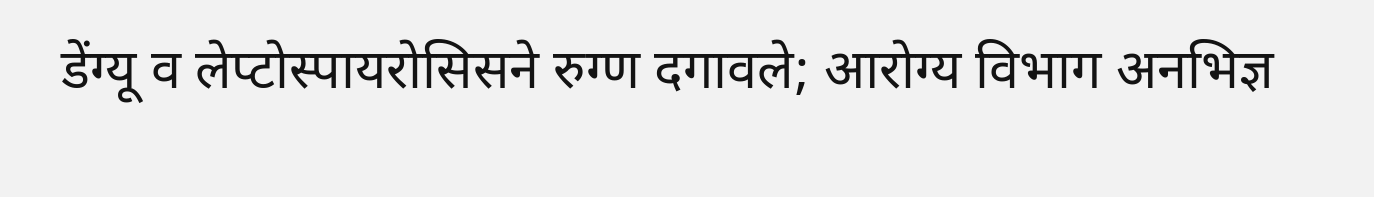डेंग्यू व लेप्टोस्पायरोसिसने रुग्ण दगावले; आरोग्य विभाग अनभिज्ञ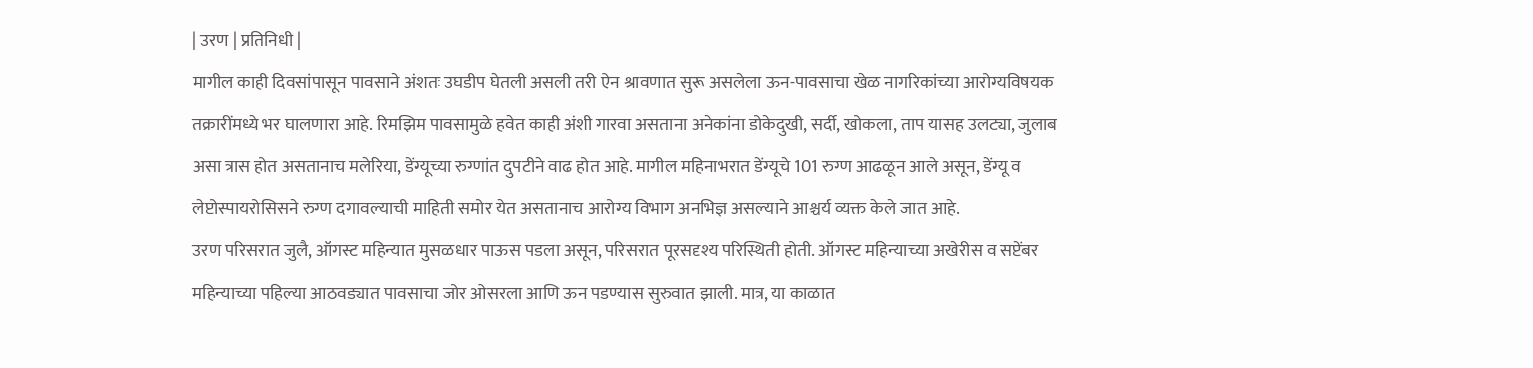| उरण | प्रतिनिधी |
मागील काही दिवसांपासून पावसाने अंशतः उघडीप घेतली असली तरी ऐन श्रावणात सुरू असलेला ऊन-पावसाचा खेळ नागरिकांच्या आरोग्यविषयक तक्रारींमध्ये भर घालणारा आहे. रिमझिम पावसामुळे हवेत काही अंशी गारवा असताना अनेकांना डोकेदुखी, सर्दी, खोकला, ताप यासह उलट्या, जुलाब असा त्रास होत असतानाच मलेरिया, डेंग्यूच्या रुग्णांत दुपटीने वाढ होत आहे. मागील महिनाभरात डेंग्यूचे 101 रुग्ण आढळून आले असून, डेंग्यू व लेप्टोस्पायरोसिसने रुग्ण दगावल्याची माहिती समोर येत असतानाच आरोग्य विभाग अनभिज्ञ असल्याने आश्चर्य व्यक्त केले जात आहे.
उरण परिसरात जुलै, ऑगस्ट महिन्यात मुसळधार पाऊस पडला असून, परिसरात पूरसदृश्य परिस्थिती होती. ऑगस्ट महिन्याच्या अखेरीस व सप्टेंबर महिन्याच्या पहिल्या आठवड्यात पावसाचा जोर ओसरला आणि ऊन पडण्यास सुरुवात झाली. मात्र, या काळात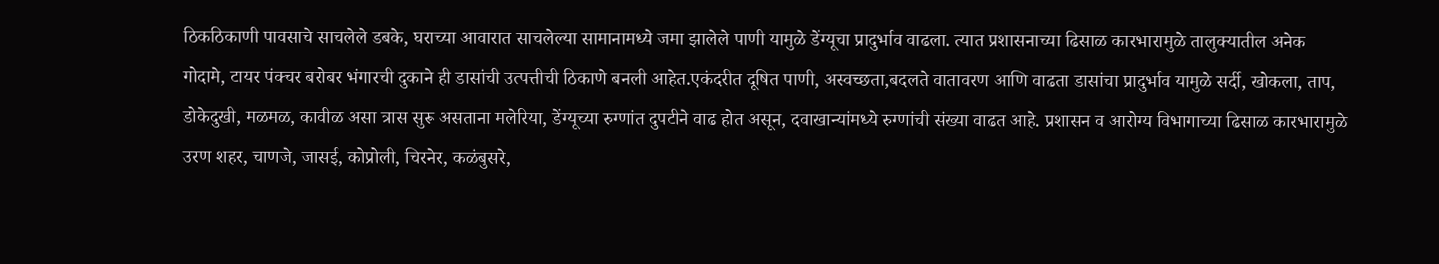ठिकठिकाणी पावसाचे साचलेले डबके, घराच्या आवारात साचलेल्या सामानामध्ये जमा झालेले पाणी यामुळे डेंग्यूचा प्रादुर्भाव वाढला. त्यात प्रशासनाच्या ढिसाळ कारभारामुळे तालुक्यातील अनेक गोदामे, टायर पंक्चर बरोबर भंगारची दुकाने ही डासांची उत्पत्तीची ठिकाणे बनली आहेत.एकंदरीत दूषित पाणी, अस्वच्छता,बदलते वातावरण आणि वाढता डासांचा प्रादुर्भाव यामुळे सर्दी, खोकला, ताप, डोकेदुखी, मळमळ, कावीळ असा त्रास सुरू असताना मलेरिया, डेंग्यूच्या रुग्णांत दुपटीने वाढ होत असून, दवाखान्यांमध्ये रुग्णांची संख्या वाढत आहे. प्रशासन व आरोग्य विभागाच्या ढिसाळ कारभारामुळे उरण शहर, चाणजे, जासई, कोप्रोली, चिरनेर, कळंबुसरे,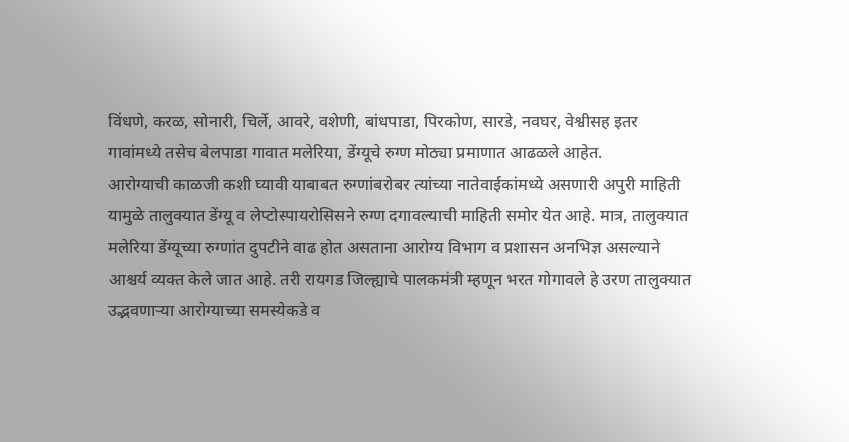विंधणे, करळ, सोनारी, चिर्ले, आवरे, वशेणी, बांधपाडा, पिरकोण, सारडे, नवघर, वेश्वीसह इतर गावांमध्ये तसेच बेलपाडा गावात मलेरिया, डेंग्यूचे रुग्ण मोठ्या प्रमाणात आढळले आहेत.
आरोग्याची काळजी कशी घ्यावी याबाबत रुग्णांबरोबर त्यांच्या नातेवाईकांमध्ये असणारी अपुरी माहिती यामुळे तालुक्यात डेंग्यू व लेप्टोस्पायरोसिसने रुग्ण दगावल्याची माहिती समोर येत आहे. मात्र, तालुक्यात मलेरिया डेंग्यूच्या रुग्णांत दुपटीने वाढ होत असताना आरोग्य विभाग व प्रशासन अनभिज्ञ असल्याने आश्चर्य व्यक्त केले जात आहे. तरी रायगड जिल्ह्याचे पालकमंत्री म्हणून भरत गोगावले हे उरण तालुक्यात उद्भवणाऱ्या आरोग्याच्या समस्येकडे व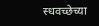स्धवच्छेच्या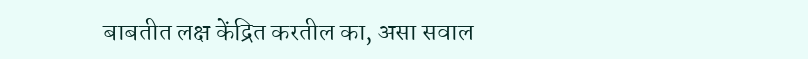बाबतीत लक्ष केंद्रित करतील का, असा सवाल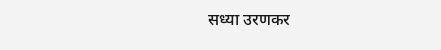सध्या उरणकर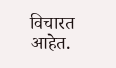विचारत आहेत.